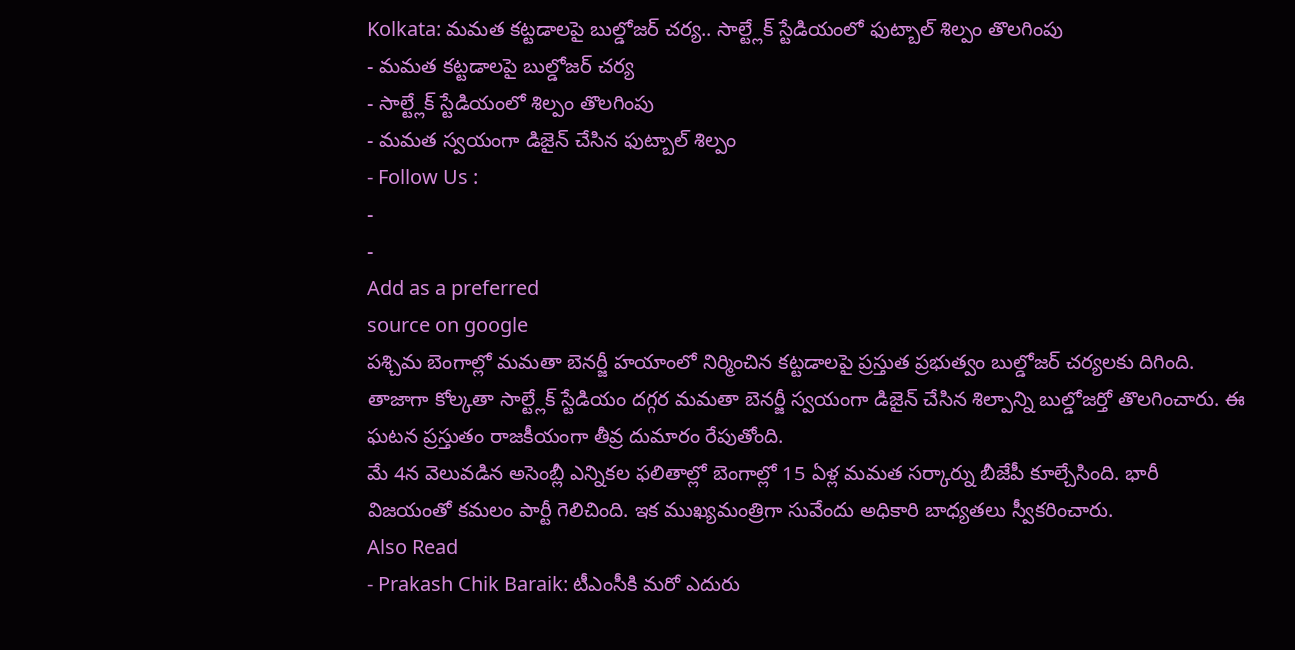Kolkata: మమత కట్టడాలపై బుల్డోజర్ చర్య.. సాల్ట్లేక్ స్టేడియంలో ఫుట్బాల్ శిల్పం తొలగింపు
- మమత కట్టడాలపై బుల్డోజర్ చర్య
- సాల్ట్లేక్ స్టేడియంలో శిల్పం తొలగింపు
- మమత స్వయంగా డిజైన్ చేసిన ఫుట్బాల్ శిల్పం
- Follow Us :
-
-
Add as a preferred
source on google
పశ్చిమ బెంగాల్లో మమతా బెనర్జీ హయాంలో నిర్మించిన కట్టడాలపై ప్రస్తుత ప్రభుత్వం బుల్డోజర్ చర్యలకు దిగింది. తాజాగా కోల్కతా సాల్ట్లేక్ స్టేడియం దగ్గర మమతా బెనర్జీ స్వయంగా డిజైన్ చేసిన శిల్పాన్ని బుల్డోజర్తో తొలగించారు. ఈ ఘటన ప్రస్తుతం రాజకీయంగా తీవ్ర దుమారం రేపుతోంది.
మే 4న వెలువడిన అసెంబ్లీ ఎన్నికల ఫలితాల్లో బెంగాల్లో 15 ఏళ్ల మమత సర్కార్ను బీజేపీ కూల్చేసింది. భారీ విజయంతో కమలం పార్టీ గెలిచింది. ఇక ముఖ్యమంత్రిగా సువేందు అధికారి బాధ్యతలు స్వీకరించారు.
Also Read
- Prakash Chik Baraik: టీఎంసీకి మరో ఎదురు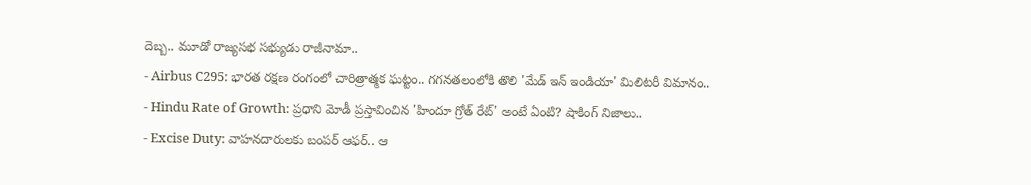దెబ్బ.. మూడో రాజ్యసభ సభ్యుడు రాజీనామా..
- Airbus C295: భారత రక్షణ రంగంలో చారిత్రాత్మక ఘట్టం.. గగనతలంలోకి తొలి 'మేడ్ ఇన్ ఇండియా' మిలిటరీ విమానం..
- Hindu Rate of Growth: ప్రధాని మోడీ ప్రస్తావించిన 'హిందూ గ్రోత్ రేట్' అంటే ఏంటి? షాకింగ్ నిజాలు..
- Excise Duty: వాహనదారులకు బంపర్ ఆఫర్.. ఆ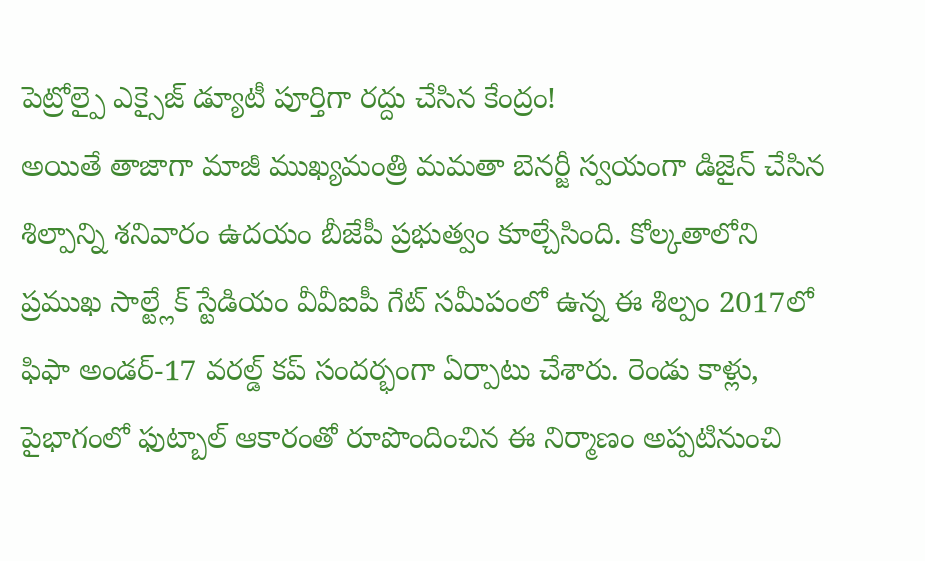పెట్రోల్పై ఎక్సైజ్ డ్యూటీ పూర్తిగా రద్దు చేసిన కేంద్రం!
అయితే తాజాగా మాజీ ముఖ్యమంత్రి మమతా బెనర్జీ స్వయంగా డిజైన్ చేసిన శిల్పాన్ని శనివారం ఉదయం బీజేపీ ప్రభుత్వం కూల్చేసింది. కోల్కతాలోని ప్రముఖ సాల్ట్లేక్ స్టేడియం వీవీఐపీ గేట్ సమీపంలో ఉన్న ఈ శిల్పం 2017లో ఫిఫా అండర్-17 వరల్డ్ కప్ సందర్భంగా ఏర్పాటు చేశారు. రెండు కాళ్లు, పైభాగంలో ఫుట్బాల్ ఆకారంతో రూపొందించిన ఈ నిర్మాణం అప్పటినుంచి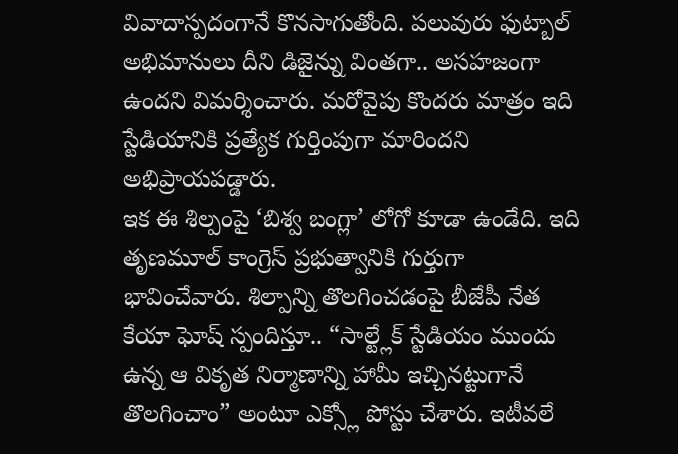వివాదాస్పదంగానే కొనసాగుతోంది. పలువురు ఫుట్బాల్ అభిమానులు దీని డిజైన్ను వింతగా.. అసహజంగా ఉందని విమర్శించారు. మరోవైపు కొందరు మాత్రం ఇది స్టేడియానికి ప్రత్యేక గుర్తింపుగా మారిందని అభిప్రాయపడ్డారు.
ఇక ఈ శిల్పంపై ‘బిశ్వ బంగ్లా’ లోగో కూడా ఉండేది. ఇది తృణమూల్ కాంగ్రెస్ ప్రభుత్వానికి గుర్తుగా భావించేవారు. శిల్పాన్ని తొలగించడంపై బీజేపీ నేత కేయా ఘోష్ స్పందిస్తూ.. “సాల్ట్లేక్ స్టేడియం ముందు ఉన్న ఆ వికృత నిర్మాణాన్ని హామీ ఇచ్చినట్టుగానే తొలగించాం” అంటూ ఎక్స్లో పోస్టు చేశారు. ఇటీవలే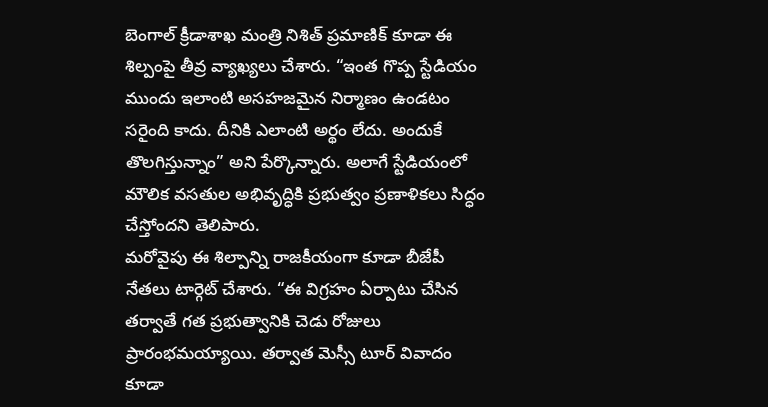బెంగాల్ క్రీడాశాఖ మంత్రి నిశిత్ ప్రమాణిక్ కూడా ఈ శిల్పంపై తీవ్ర వ్యాఖ్యలు చేశారు. “ఇంత గొప్ప స్టేడియం ముందు ఇలాంటి అసహజమైన నిర్మాణం ఉండటం సరైంది కాదు. దీనికి ఎలాంటి అర్థం లేదు. అందుకే తొలగిస్తున్నాం” అని పేర్కొన్నారు. అలాగే స్టేడియంలో మౌలిక వసతుల అభివృద్ధికి ప్రభుత్వం ప్రణాళికలు సిద్ధం చేస్తోందని తెలిపారు.
మరోవైపు ఈ శిల్పాన్ని రాజకీయంగా కూడా బీజేపీ నేతలు టార్గెట్ చేశారు. “ఈ విగ్రహం ఏర్పాటు చేసిన తర్వాతే గత ప్రభుత్వానికి చెడు రోజులు ప్రారంభమయ్యాయి. తర్వాత మెస్సీ టూర్ వివాదం కూడా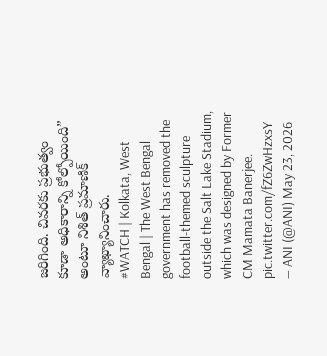జరిగింది. చివరకు ప్రభుత్వం కూడా అధికారాన్ని కోల్పోయింది” అంటూ నిశిత్ ప్రమాణిక్ వ్యాఖ్యానించారు.
#WATCH | Kolkata, West Bengal | The West Bengal government has removed the football-themed sculpture outside the Salt Lake Stadium, which was designed by Former CM Mamata Banerjee. pic.twitter.com/fZ6ZwHzxsY
— ANI (@ANI) May 23, 2026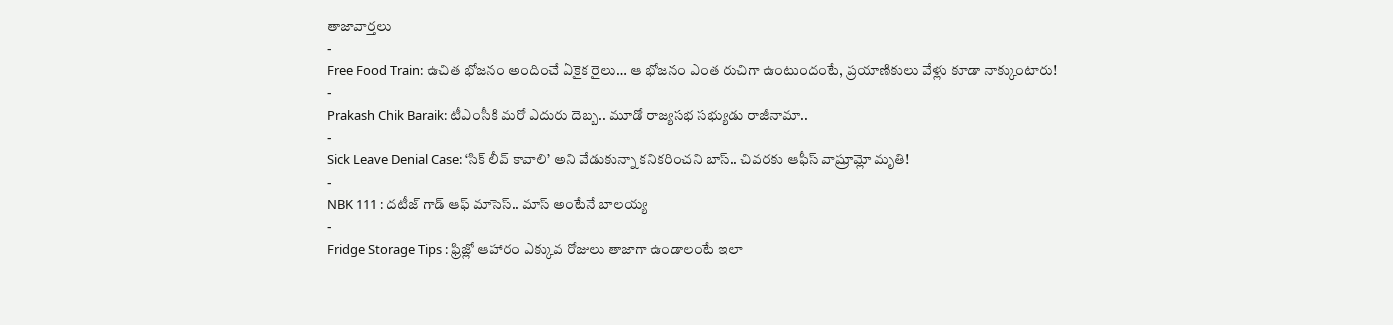తాజావార్తలు
-
Free Food Train: ఉచిత భోజనం అందించే ఏకైక రైలు… ఆ భోజనం ఎంత రుచిగా ఉంటుందంటే, ప్రయాణికులు వేళ్లు కూడా నాక్కుంటారు!
-
Prakash Chik Baraik: టీఎంసీకి మరో ఎదురు దెబ్బ.. మూడో రాజ్యసభ సభ్యుడు రాజీనామా..
-
Sick Leave Denial Case: ‘సిక్ లీవ్ కావాలి’ అని వేడుకున్నా కనికరించని బాస్.. చివరకు ఆఫీస్ వాష్రూమ్లో మృతి!
-
NBK 111 : దటీజ్ గాడ్ ఆఫ్ మాసెస్.. మాస్ అంటేనే బాలయ్య
-
Fridge Storage Tips : ఫ్రిజ్లో ఆహారం ఎక్కువ రోజులు తాజాగా ఉండాలంటే ఇలా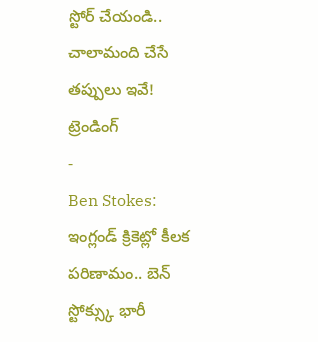స్టోర్ చేయండి.. చాలామంది చేసే తప్పులు ఇవే!
ట్రెండింగ్
-
Ben Stokes: ఇంగ్లండ్ క్రికెట్లో కీలక పరిణామం.. బెన్ స్టోక్స్కు భారీ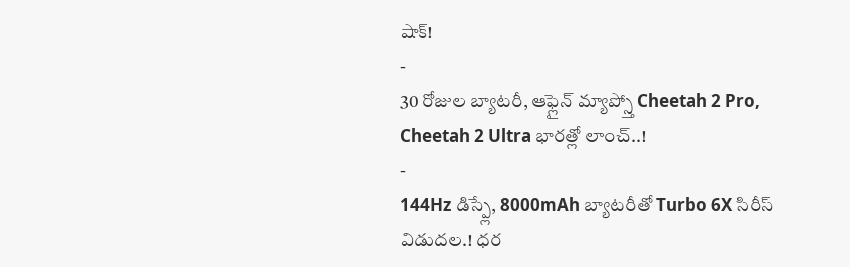షాక్!
-
30 రోజుల బ్యాటరీ, ఆఫ్లైన్ మ్యాప్స్తో Cheetah 2 Pro, Cheetah 2 Ultra భారత్లో లాంచ్..!
-
144Hz డిస్ప్లే, 8000mAh బ్యాటరీతో Turbo 6X సిరీస్ విడుదల.! ధర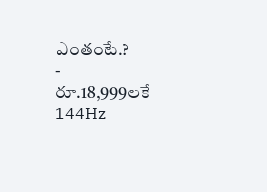ఎంతంటే.?
-
రూ.18,999లకే 144Hz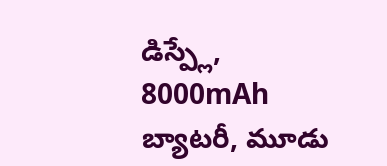డిస్ప్లే, 8000mAh బ్యాటరీ, మూడు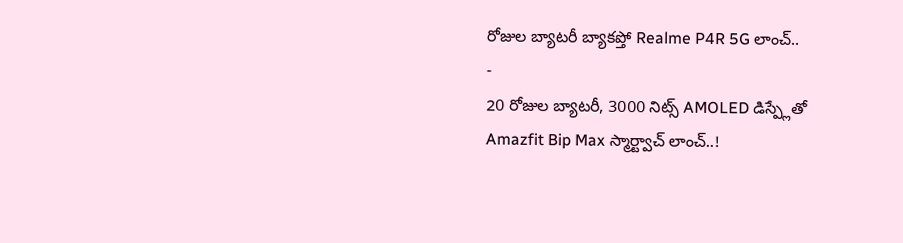రోజుల బ్యాటరీ బ్యాకప్తో Realme P4R 5G లాంచ్..
-
20 రోజుల బ్యాటరీ, 3000 నిట్స్ AMOLED డిస్ప్లేతో Amazfit Bip Max స్మార్ట్వాచ్ లాంచ్..!